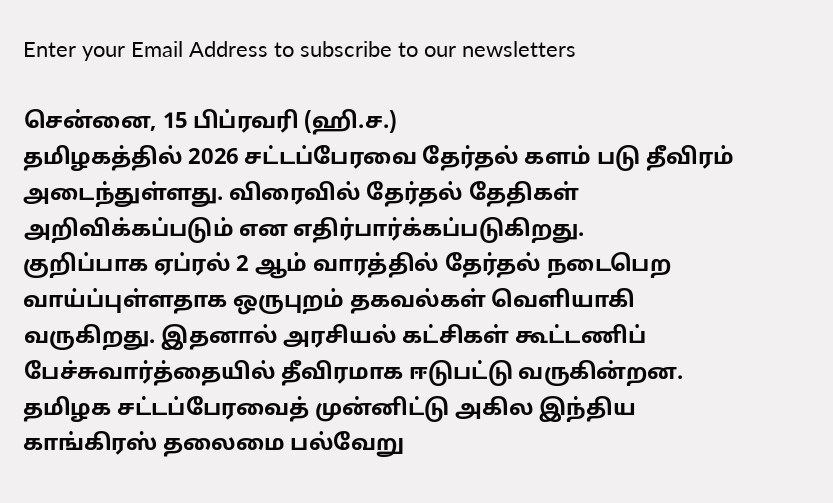Enter your Email Address to subscribe to our newsletters

சென்னை, 15 பிப்ரவரி (ஹி.ச.)
தமிழகத்தில் 2026 சட்டப்பேரவை தேர்தல் களம் படு தீவிரம் அடைந்துள்ளது. விரைவில் தேர்தல் தேதிகள் அறிவிக்கப்படும் என எதிர்பார்க்கப்படுகிறது.
குறிப்பாக ஏப்ரல் 2 ஆம் வாரத்தில் தேர்தல் நடைபெற வாய்ப்புள்ளதாக ஒருபுறம் தகவல்கள் வெளியாகி வருகிறது. இதனால் அரசியல் கட்சிகள் கூட்டணிப் பேச்சுவார்த்தையில் தீவிரமாக ஈடுபட்டு வருகின்றன.
தமிழக சட்டப்பேரவைத் முன்னிட்டு அகில இந்திய காங்கிரஸ் தலைமை பல்வேறு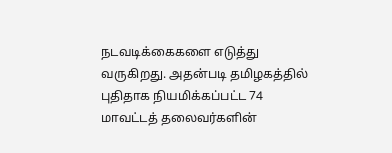நடவடிக்கைகளை எடுத்து வருகிறது. அதன்படி தமிழகத்தில் புதிதாக நியமிக்கப்பட்ட 74 மாவட்டத் தலைவர்களின்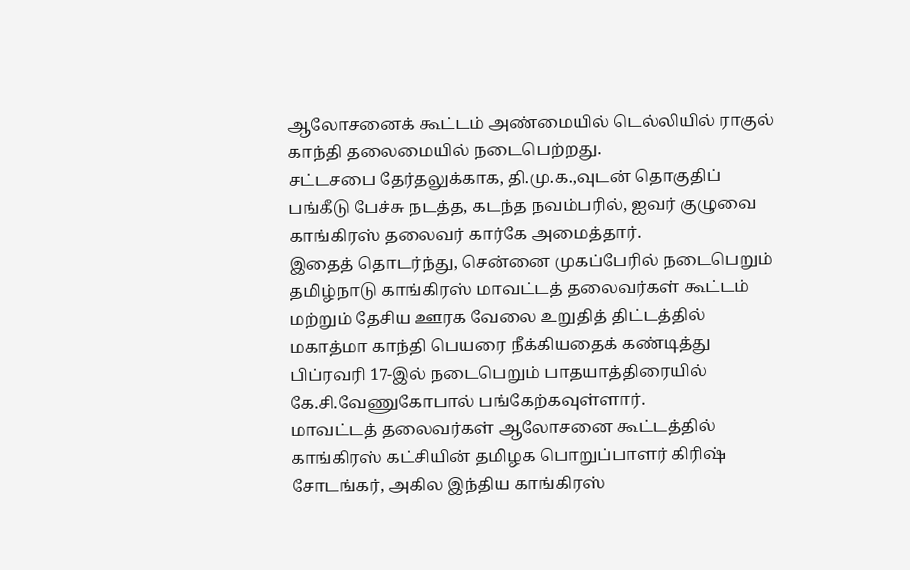ஆலோசனைக் கூட்டம் அண்மையில் டெல்லியில் ராகுல் காந்தி தலைமையில் நடைபெற்றது.
சட்டசபை தேர்தலுக்காக, தி.மு.க.,வுடன் தொகுதிப் பங்கீடு பேச்சு நடத்த, கடந்த நவம்பரில், ஐவர் குழுவை காங்கிரஸ் தலைவர் கார்கே அமைத்தார்.
இதைத் தொடர்ந்து, சென்னை முகப்பேரில் நடைபெறும் தமிழ்நாடு காங்கிரஸ் மாவட்டத் தலைவர்கள் கூட்டம் மற்றும் தேசிய ஊரக வேலை உறுதித் திட்டத்தில் மகாத்மா காந்தி பெயரை நீக்கியதைக் கண்டித்து பிப்ரவரி 17-இல் நடைபெறும் பாதயாத்திரையில் கே.சி.வேணுகோபால் பங்கேற்கவுள்ளார்.
மாவட்டத் தலைவர்கள் ஆலோசனை கூட்டத்தில் காங்கிரஸ் கட்சியின் தமிழக பொறுப்பாளர் கிரிஷ் சோடங்கர், அகில இந்திய காங்கிரஸ்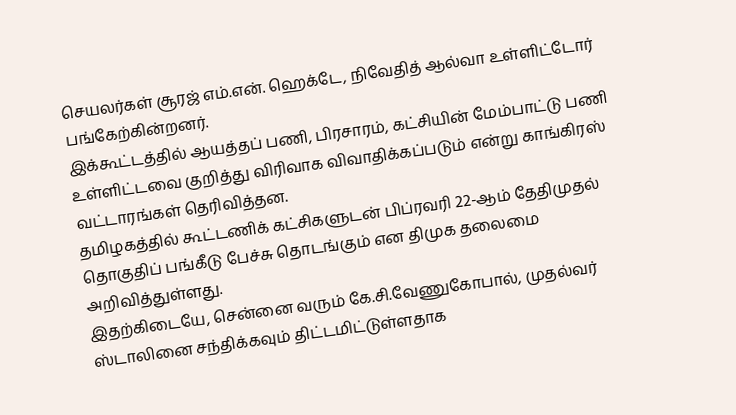செயலர்கள் சூரஜ் எம்.என். ஹெக்டே, நிவேதித் ஆல்வா உள்ளிட்டோர் பங்கேற்கின்றனர்.
இக்கூட்டத்தில் ஆயத்தப் பணி, பிரசாரம், கட்சியின் மேம்பாட்டு பணி உள்ளிட்டவை குறித்து விரிவாக விவாதிக்கப்படும் என்று காங்கிரஸ் வட்டாரங்கள் தெரிவித்தன.
தமிழகத்தில் கூட்டணிக் கட்சிகளுடன் பிப்ரவரி 22-ஆம் தேதிமுதல் தொகுதிப் பங்கீடு பேச்சு தொடங்கும் என திமுக தலைமை அறிவித்துள்ளது.
இதற்கிடையே, சென்னை வரும் கே.சி.வேணுகோபால், முதல்வர் ஸ்டாலினை சந்திக்கவும் திட்டமிட்டுள்ளதாக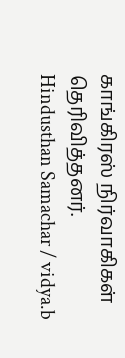காங்கிரஸ் நிர்வாகிகள் தெரிவித்தனர்.
Hindusthan Samachar / vidya.b